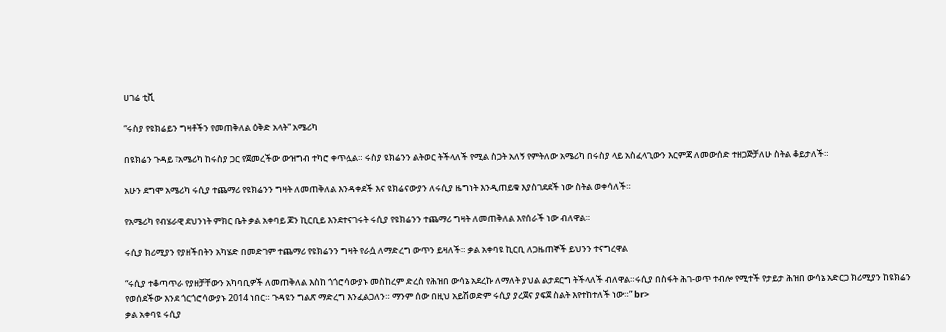ሀገሬ ቲቪ

“ሩስያ የዩክሬይን ግዛቶችን የመጠቅለል ዕቅድ አላት” አሜሪካ

በዩክሬን ጉዳይ ፣አሜሪካ ከሩስያ ጋር የጀመረችው ውዝግብ ተካሮ ቀጥሏል። ሩስያ ዩክሬንን ልትወር ትችላለች የሚል ስጋት አለኝ የምትለው አሜሪካ በሩስያ ላይ አስፈላጊውን እርምጃ ለመውሰድ ተዘጋጅቻለሁ ስትል ቆይታለች።

አሁን ደግሞ አሜሪካ ሩሲያ ተጨማሪ የዩክሬንን ግዛት ለመጠቅለል እንዳቀደች እና ዩክሬናውያን ለሩሲያ ዜግነት እንዲጠይቁ እያስገደደች ነው ስትል ወቀሳለች።

የአሜሪካ የብሄራዊ ደህንነት ምክር ቤት ቃል አቀባይ ጆን ኪርቢይ እንደተናገሩት ሩሲያ የዩክሬንን ተጨማሪ ግዛት ለመጠቅለል እየሰራች ነው ብለዋል።

ሩሲያ ክሪሚያን የያዘችበትን አካሄድ በመድገም ተጨማሪ የዩክሬንን ግዛት የራሷ ለማድረግ ውጥን ይዛለች። ቃል አቀባዩ ኪርቢ ለጋዜጠኞች ይህንን ተናግረዋል

“ሩሲያ ተቆጣጥራ የያዘቻቸውን አካባቢዎች ለመጠቅለል እስከ ጎጎሮሳውያኑ መስከረም ድረስ የሕዝበ ውሳኔ አደረኩ ለማለት ያህል ልታደርግ ትችላለች ብለዋል።ሩሲያ በስፋት ሕገ-ወጥ ተብሎ የሚተች የታይታ ሕዝበ ውሳኔ አድርጋ ክሪሚያን ከዩክሬን የወሰደችው እንደ ጎርጎሮሳውያኑ 2014 ነበር። ጉዳዩን ግልጽ ማድረግ እንፈልጋለን። ማንም ሰው በዚህ አይሽወድም ሩሲያ ያረጀና ያፍጀ ስልት እየተከተለች ነው።” br>
ቃል አቀባዩ ሩሲያ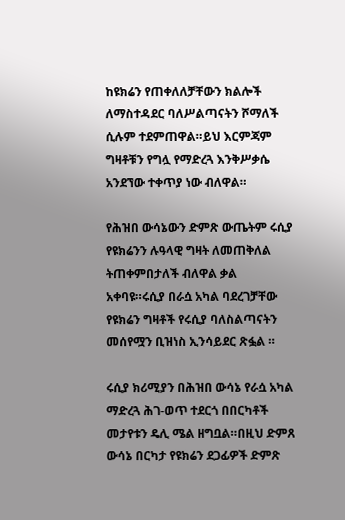ከዩክሬን የጠቀለለቻቸውን ክልሎች ለማስተዳደር ባለሥልጣናትን ሾማለች ሲሉም ተደምጠዋል።ይህ እርምጃም ግዛቶቹን የግሏ የማድረጓ እንቅሥቃሴ አንደኘው ተቀጥያ ነው ብለዋል።

የሕዝበ ውሳኔውን ድምጽ ውጤትም ሩሲያ የዩክሬንን ሉዓላዊ ግዛት ለመጠቅለል ትጠቀምበታለች ብለዋል ቃል አቀባዩ።ሩሲያ በራሷ አካል ባደረገቻቸው የዩክሬን ግዛቶች የሩሲያ ባለስልጣናትን መሰየሟን ቢዝነስ ኢንሳይደር ጽፏል ።

ሩሲያ ክሪሚያን በሕዝበ ውሳኔ የራሷ አካል ማድረጓ ሕገ-ወጥ ተደርጎ በበርካቶች መታየቱን ዴሊ ሜል ዘግቧል።በዚህ ድምጸ ውሳኔ በርካታ የዩክሬን ደጋፊዎች ድምጽ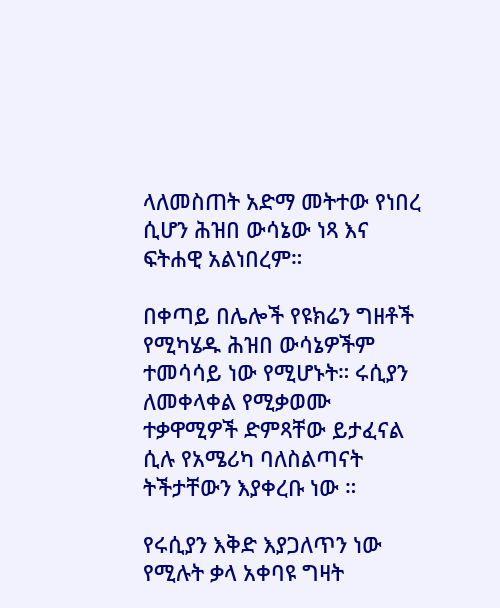ላለመስጠት አድማ መትተው የነበረ ሲሆን ሕዝበ ውሳኔው ነጻ እና ፍትሐዊ አልነበረም።

በቀጣይ በሌሎች የዩክሬን ግዘቶች የሚካሄዱ ሕዝበ ውሳኔዎችም ተመሳሳይ ነው የሚሆኑት። ሩሲያን ለመቀላቀል የሚቃወሙ ተቃዋሚዎች ድምጻቸው ይታፈናል ሲሉ የአሜሪካ ባለስልጣናት ትችታቸውን እያቀረቡ ነው ።

የሩሲያን እቅድ እያጋለጥን ነው የሚሉት ቃላ አቀባዩ ግዛት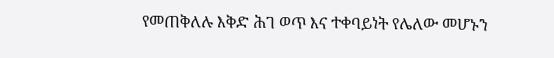የመጠቅለሉ እቅድ ሕገ ወጥ እና ተቀባይነት የሌለው መሆኑን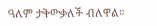ዓለም ታቅውቃለች ብለዋል።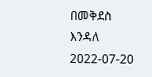በመቅደስ እንዳለ
2022-07-20